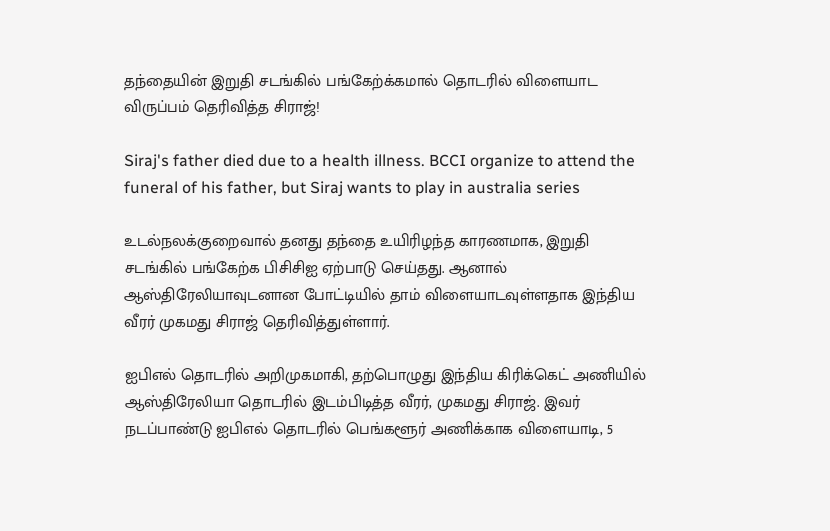தந்தையின் இறுதி சடங்கில் பங்கேற்க்கமால் தொடரில் விளையாட விருப்பம் தெரிவித்த சிராஜ்!

Siraj's father died due to a health illness. BCCI organize to attend the funeral of his father, but Siraj wants to play in australia series

உடல்நலக்குறைவால் தனது தந்தை உயிரிழந்த காரணமாக, இறுதி சடங்கில் பங்கேற்க பிசிசிஐ ஏற்பாடு செய்தது. ஆனால் ஆஸ்திரேலியாவுடனான போட்டியில் தாம் விளையாடவுள்ளதாக இந்திய வீரர் முகமது சிராஜ் தெரிவித்துள்ளார்.

ஐபிஎல் தொடரில் அறிமுகமாகி, தற்பொழுது இந்திய கிரிக்கெட் அணியில் ஆஸ்திரேலியா தொடரில் இடம்பிடித்த வீரர், முகமது சிராஜ். இவர் நடப்பாண்டு ஐபிஎல் தொடரில் பெங்களூர் அணிக்காக விளையாடி, 5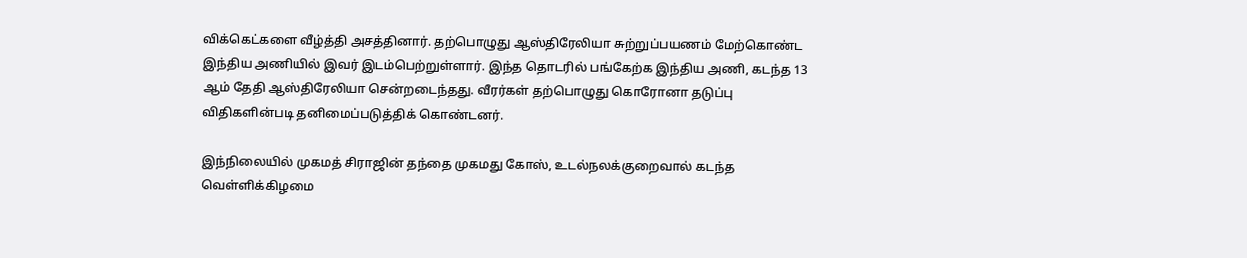விக்கெட்களை வீழ்த்தி அசத்தினார். தற்பொழுது ஆஸ்திரேலியா சுற்றுப்பயணம் மேற்கொண்ட இந்திய அணியில் இவர் இடம்பெற்றுள்ளார். இந்த தொடரில் பங்கேற்க இந்திய அணி, கடந்த 13 ஆம் தேதி ஆஸ்திரேலியா சென்றடைந்தது. வீரர்கள் தற்பொழுது கொரோனா தடுப்பு விதிகளின்படி தனிமைப்படுத்திக் கொண்டனர்.

இந்நிலையில் முகமத் சிராஜின் தந்தை முகமது கோஸ், உடல்நலக்குறைவால் கடந்த வெள்ளிக்கிழமை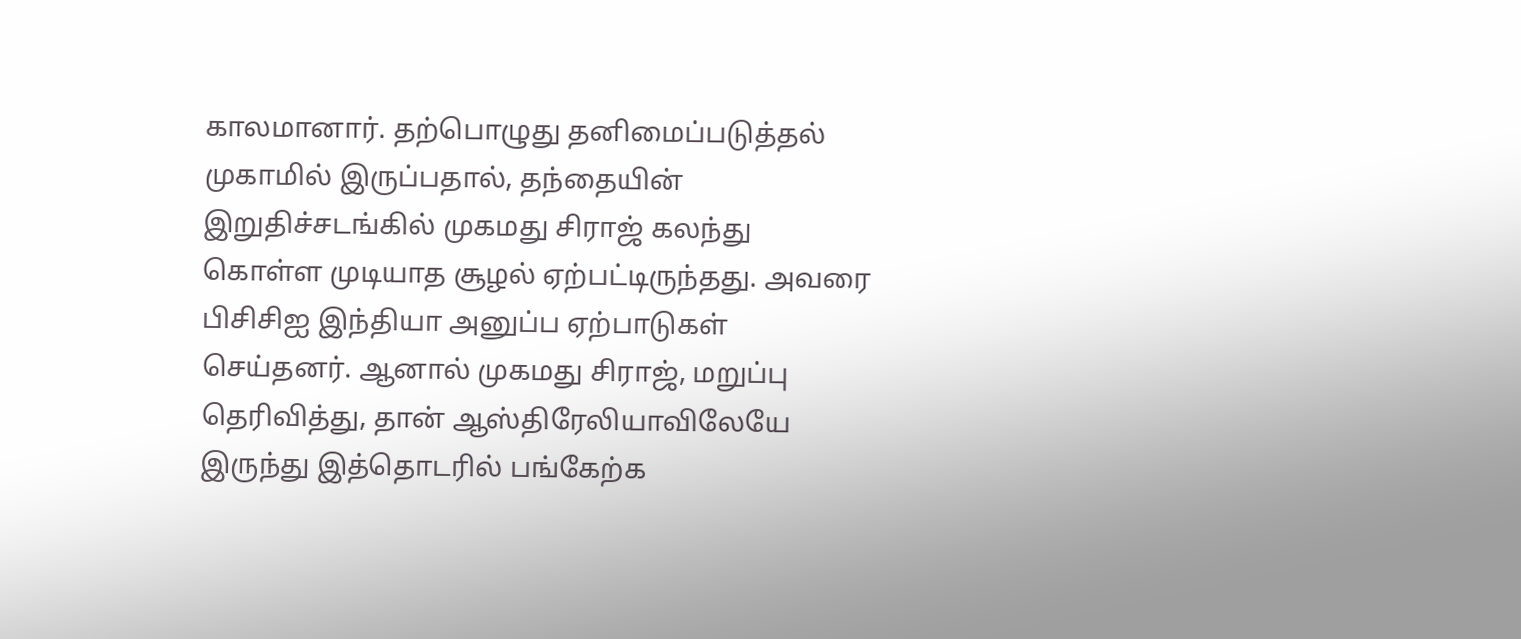காலமானார். தற்பொழுது தனிமைப்படுத்தல் முகாமில் இருப்பதால், தந்தையின் இறுதிச்சடங்கில் முகமது சிராஜ் கலந்து கொள்ள முடியாத சூழல் ஏற்பட்டிருந்தது. அவரை பிசிசிஐ இந்தியா அனுப்ப ஏற்பாடுகள் செய்தனர். ஆனால் முகமது சிராஜ், மறுப்பு தெரிவித்து, தான் ஆஸ்திரேலியாவிலேயே இருந்து இத்தொடரில் பங்கேற்க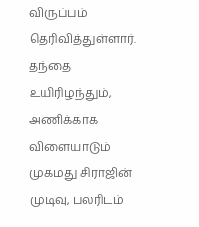விருப்பம் தெரிவித்துள்ளார். தந்தை உயிரிழந்தும், அணிக்காக விளையாடும் முகமது சிராஜின் முடிவு, பலரிடம்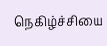நெகிழ்ச்சியை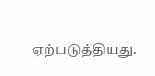ஏற்படுத்தியது.